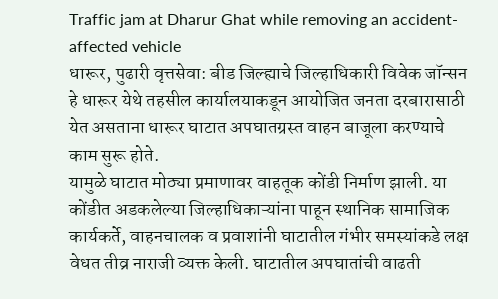Traffic jam at Dharur Ghat while removing an accident-affected vehicle
धारूर, पुढारी वृत्तसेवा: बीड जिल्ह्याचे जिल्हाधिकारी विवेक जॉन्सन हे धारूर येथे तहसील कार्यालयाकडून आयोजित जनता दरबारासाठी येत असताना धारूर घाटात अपघातग्रस्त वाहन बाजूला करण्याचे काम सुरू होते.
यामुळे घाटात मोठ्या प्रमाणावर वाहतूक कोंडी निर्माण झाली. या कोंडीत अडकलेल्या जिल्हाधिकाऱ्यांना पाहून स्थानिक सामाजिक कार्यकर्ते, वाहनचालक व प्रवाशांनी घाटातील गंभीर समस्यांकडे लक्ष वेधत तीव्र नाराजी व्यक्त केली. घाटातील अपघातांची वाढती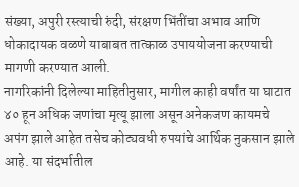संख्या, अपुरी रस्त्याची रुंदी, संरक्षण भिंतींचा अभाव आणि धोकादायक वळणे याबाबत तात्काळ उपाययोजना करण्याची मागणी करण्यात आली.
नागरिकांनी दिलेल्या माहितीनुसार, मागील काही वर्षांत या घाटात ४० हून अधिक जणांचा मृत्यू झाला असून अनेकजण कायमचे अपंग झाले आहेत तसेच कोट्यवधी रुपयांचे आर्थिक नुकसान झाले आहे. या संदर्भातील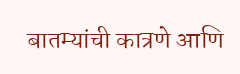बातम्यांची कात्रणे आणि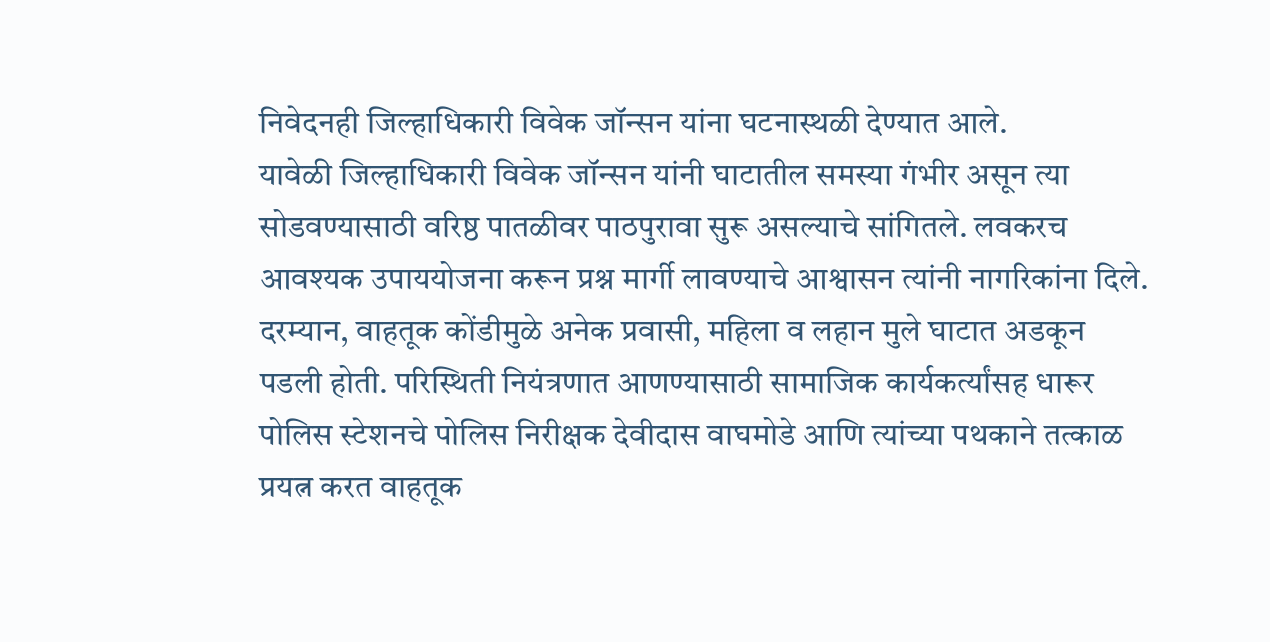निवेदनही जिल्हाधिकारी विवेक जॉन्सन यांना घटनास्थळी देण्यात आले.
यावेळी जिल्हाधिकारी विवेक जॉन्सन यांनी घाटातील समस्या गंभीर असून त्या सोडवण्यासाठी वरिष्ठ पातळीवर पाठपुरावा सुरू असल्याचे सांगितले. लवकरच आवश्यक उपाययोजना करून प्रश्न मार्गी लावण्याचे आश्वासन त्यांनी नागरिकांना दिले.
दरम्यान, वाहतूक कोंडीमुळे अनेक प्रवासी, महिला व लहान मुले घाटात अडकून पडली होती. परिस्थिती नियंत्रणात आणण्यासाठी सामाजिक कार्यकर्त्यांसह धारूर पोलिस स्टेशनचे पोलिस निरीक्षक देवीदास वाघमोडे आणि त्यांच्या पथकाने तत्काळ प्रयत्न करत वाहतूक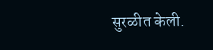सुरळीत केली.